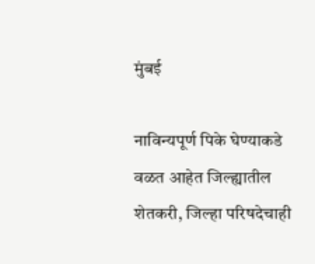मुंबई

नाविन्यपूर्ण पिके घेण्याकडे वळत आहेत जिल्ह्यातील शेतकरी, जिल्हा परिषदेचाही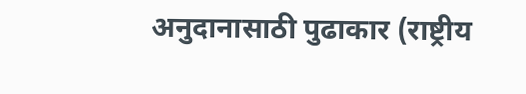अनुदानासाठी पुढाकार (राष्ट्रीय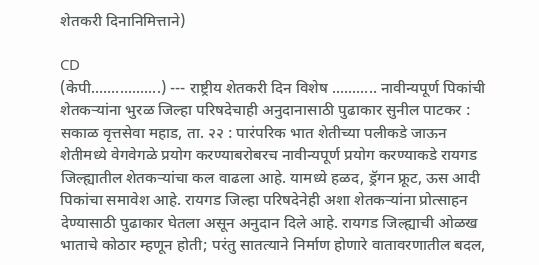शेतकरी दिनानिमित्ताने)

CD
(केपी.................) --- राष्ट्रीय शेतकरी दिन विशेष ........... नावीन्यपूर्ण पिकांची शेतकऱ्यांना भुरळ जिल्हा परिषदेचाही अनुदानासाठी पुढाकार सुनील पाटकर : सकाळ वृत्तसेवा महाड, ता. २२ : पारंपरिक भात शेतीच्या पलीकडे जाऊन शेतीमध्ये वेगवेगळे प्रयोग करण्याबरोबरच नावीन्यपूर्ण प्रयोग करण्याकडे रायगड जिल्ह्यातील शेतकऱ्यांचा कल वाढला आहे. यामध्ये हळद, ड्रॅगन फ्रूट, ऊस आदी पिकांचा समावेश आहे. रायगड जिल्हा परिषदेनेही अशा शेतकऱ्यांना प्रोत्साहन देण्यासाठी पुढाकार घेतला असून अनुदान दिले आहे. रायगड जिल्ह्याची ओळख भाताचे कोठार म्हणून होती; परंतु सातत्याने निर्माण होणारे वातावरणातील बदल,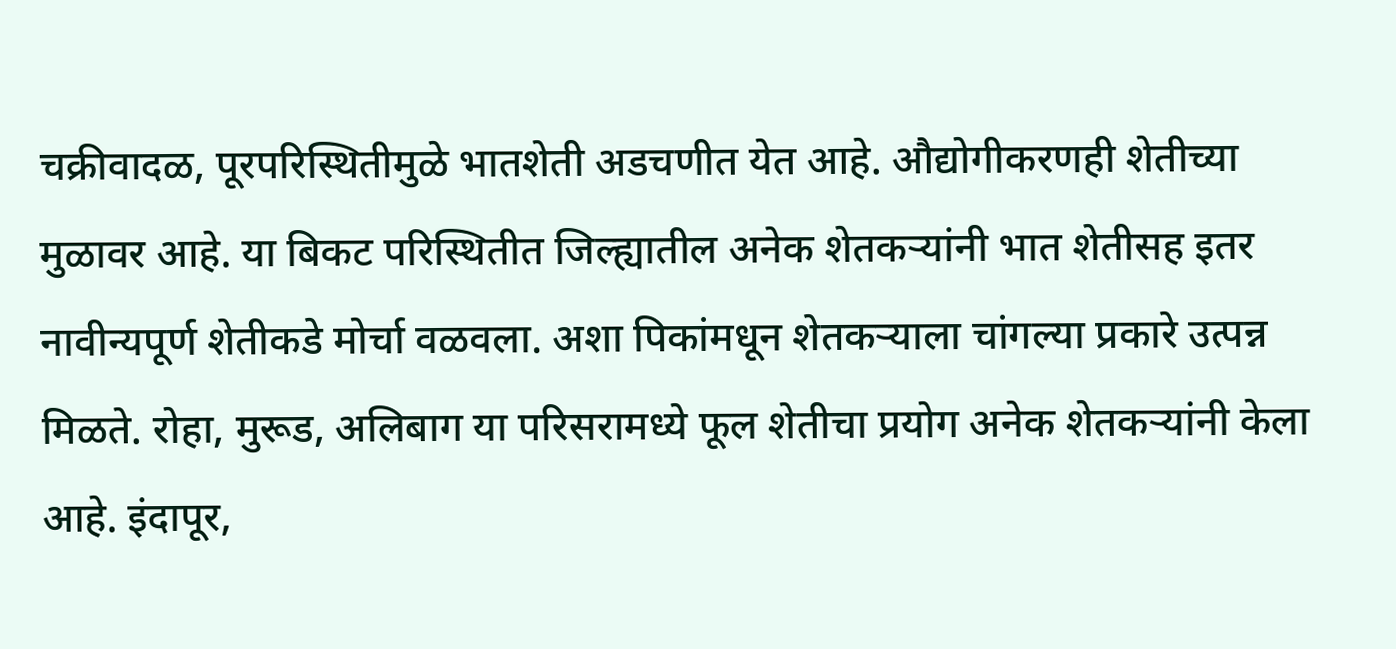चक्रीवादळ, पूरपरिस्थितीमुळे भातशेती अडचणीत येत आहे. औद्योगीकरणही शेतीच्या मुळावर आहे. या बिकट परिस्थितीत जिल्ह्यातील अनेक शेतकऱ्यांनी भात शेतीसह इतर नावीन्यपूर्ण शेतीकडे मोर्चा वळवला. अशा पिकांमधून शेतकऱ्याला चांगल्या प्रकारे उत्पन्न मिळते. रोहा, मुरूड, अलिबाग या परिसरामध्ये फूल शेतीचा प्रयोग अनेक शेतकऱ्यांनी केला आहे. इंदापूर,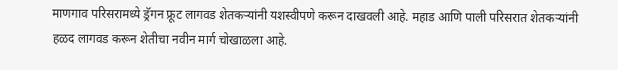माणगाव परिसरामध्ये ड्रॅगन फ्रूट लागवड शेतकऱ्यांनी यशस्वीपणे करून दाखवली आहे. महाड आणि पाली परिसरात शेतकऱ्यांनी हळद लागवड करून शेतीचा नवीन मार्ग चोखाळला आहे.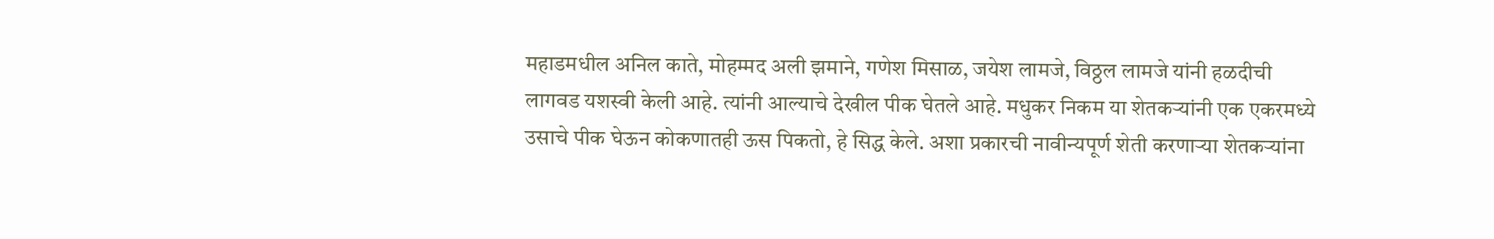महाडमधील अनिल काते, मोहम्मद अली झमाने, गणेश मिसाळ, जयेश लामजे, विठ्ठल लामजे यांनी हळदीची लागवड यशस्वी केली आहे. त्यांनी आल्याचे देखील पीक घेतले आहे. मधुकर निकम या शेतकऱ्यांनी एक एकरमध्ये उसाचे पीक घेऊन कोकणातही ऊस पिकतो, हे सिद्ध केले. अशा प्रकारची नावीन्यपूर्ण शेती करणाऱ्या शेतकऱ्यांना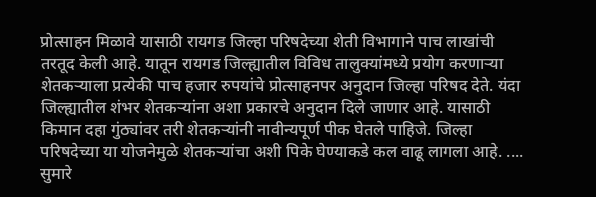प्रोत्साहन मिळावे यासाठी रायगड जिल्हा परिषदेच्या शेती विभागाने पाच लाखांची तरतूद केली आहे. यातून रायगड जिल्ह्यातील विविध तालुक्यांमध्ये प्रयोग करणाऱ्या शेतकऱ्याला प्रत्येकी पाच हजार रुपयांचे प्रोत्साहनपर अनुदान जिल्हा परिषद देते. यंदा जिल्ह्यातील शंभर शेतकऱ्यांना अशा प्रकारचे अनुदान दिले जाणार आहे. यासाठी किमान दहा गुंठ्यांवर तरी शेतकऱ्यांनी नावीन्यपूर्ण पीक घेतले पाहिजे. जिल्हा परिषदेच्या या योजनेमुळे शेतकऱ्यांचा अशी पिके घेण्याकडे कल वाढू लागला आहे. .... सुमारे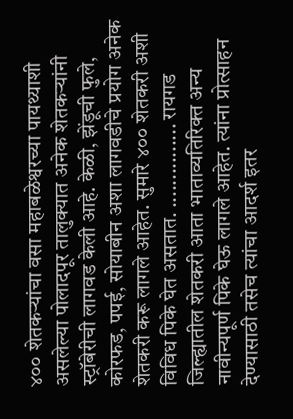४०० शेतकऱ्यांचा वसा महाबळेश्वरच्या पायथ्याशी असलेल्या पोलादपूर तालुक्यात अनेक शेतकऱ्यांनी स्ट्रॉबेरीची लागवड केली आहे. केळी, झेंडूची फुले, कोरफड, पपई, सोयाबीन अशा लागवडीचे प्रयोग अनेक शेतकरी करू लागले आहेत. सुमारे ४०० शेतकरी अशी विविध पिके घेत असतात. ............... रायगड जिल्ह्यातील शेतकरी आता भाताव्यतिरिक्त अन्य नावीन्यपूर्ण पिके घेऊ लागले आहेत. त्यांना प्रोत्साहन देण्यासाठी तसेच त्यांचा आदर्श इतर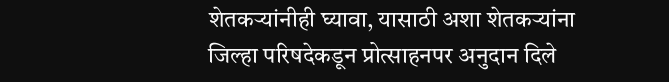शेतकऱ्यांनीही घ्यावा, यासाठी अशा शेतकऱ्यांना जिल्हा परिषदेकडून प्रोत्साहनपर अनुदान दिले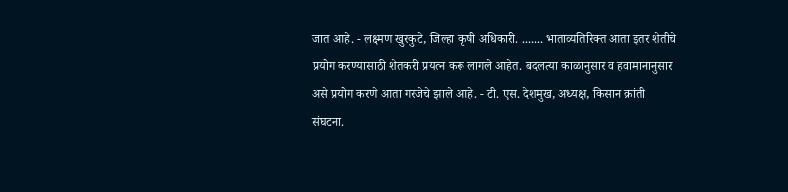जात आहे. - लक्ष्मण खुरकुटे, जिल्हा कृषी अधिकारी. ....... भाताव्यतिरिक्त आता इतर शेतीचे प्रयोग करण्यासाठी शेतकरी प्रयत्न करू लागले आहेत. बदलत्या काळानुसार व हवामानानुसार असे प्रयोग करणे आता गरजेचे झाले आहे. - टी. एस. देशमुख, अध्यक्ष, किसान क्रांती संघटना.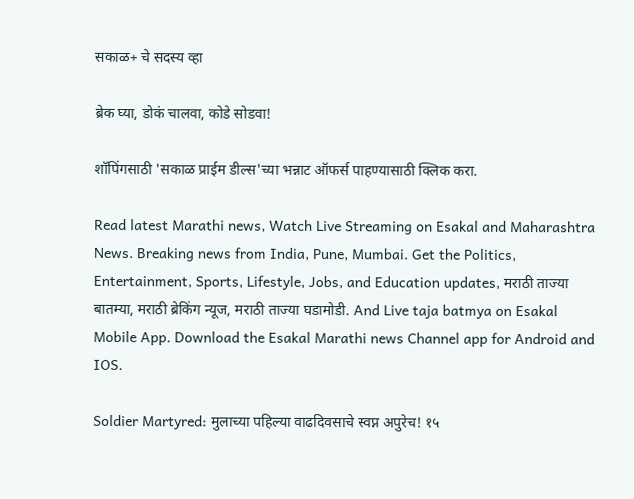सकाळ+ चे सदस्य व्हा

ब्रेक घ्या, डोकं चालवा, कोडे सोडवा!

शॉपिंगसाठी 'सकाळ प्राईम डील्स'च्या भन्नाट ऑफर्स पाहण्यासाठी क्लिक करा.

Read latest Marathi news, Watch Live Streaming on Esakal and Maharashtra News. Breaking news from India, Pune, Mumbai. Get the Politics, Entertainment, Sports, Lifestyle, Jobs, and Education updates, मराठी ताज्या बातम्या, मराठी ब्रेकिंग न्यूज, मराठी ताज्या घडामोडी. And Live taja batmya on Esakal Mobile App. Download the Esakal Marathi news Channel app for Android and IOS.

Soldier Martyred: मुलाच्या पहिल्या वाढदिवसाचे स्वप्न अपुरेच! १५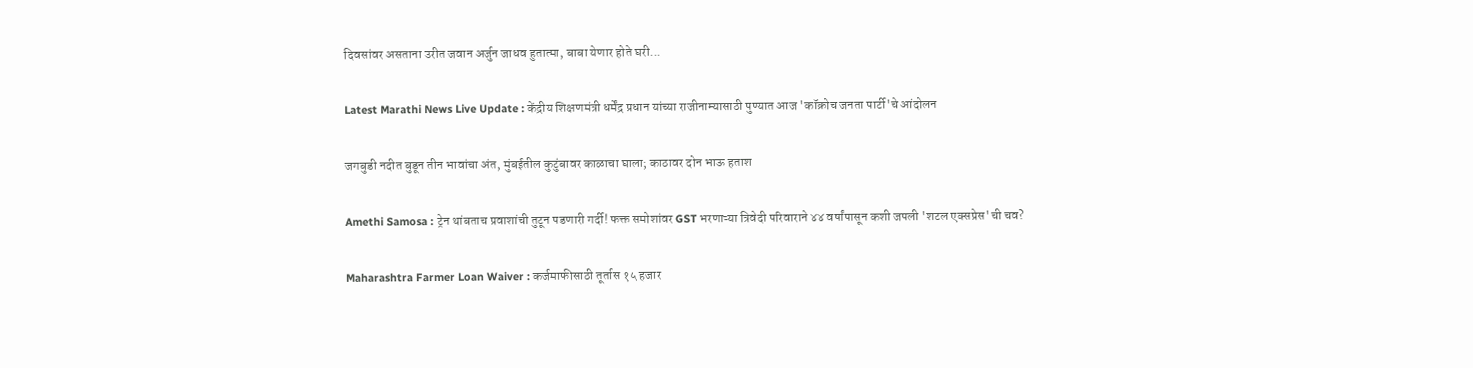दिवसांवर असताना उरीत जवान अर्जुन जाधव हुतात्मा, बाबा येणार होते घरी...

Latest Marathi News Live Update : केंद्रीय शिक्षणमंत्री धर्मेंद्र प्रधान यांच्या राजीनाम्यासाठी पुण्यात आज 'कॉक्रोच जनता पार्टी'चे आंदोलन

जगबुडी नदीत बुडून तीन भावांचा अंत, मुंबईतील कुटुंबावर काळाचा घाला; काठावर दोन भाऊ हताश

Amethi Samosa : ट्रेन थांबताच प्रवाशांची तुटून पडणारी गर्दी! फक्त समोशांवर GST भरणाऱ्या त्रिवेदी परिवाराने ४४ वर्षांपासून कशी जपली 'शटल एक्सप्रेस'ची चव?

Maharashtra Farmer Loan Waiver : कर्जमाफीसाठी तूर्तास १५ हजार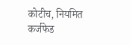कोटीच, नियमित कर्जफेड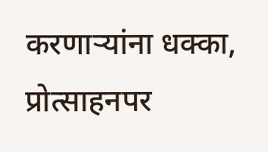करणाऱ्यांना धक्का, प्रोत्साहनपर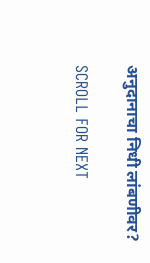अनुदानाचा निधी लांबणीवर?

SCROLL FOR NEXT